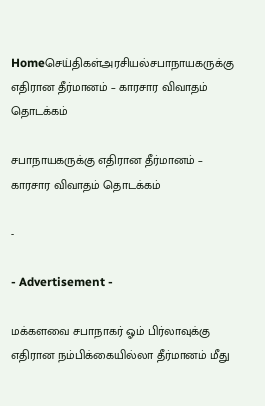Homeசெய்திகள்அரசியல்சபாநாயகருக்கு எதிரான தீர்மானம் – காரசார விவாதம் தொடக்கம்

சபாநாயகருக்கு எதிரான தீர்மானம் – காரசார விவாதம் தொடக்கம்

-

- Advertisement -

மக்களவை சபாநாகர் ஓம் பிர்லாவுக்கு எதிரான நம்பிக்கையில்லா தீர்மானம் மீது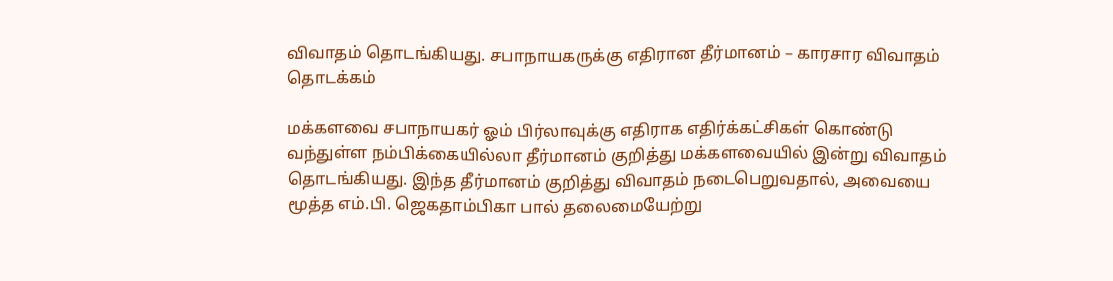விவாதம் தொடங்கியது. சபாநாயகருக்கு எதிரான தீர்மானம் – காரசார விவாதம் தொடக்கம்

மக்களவை சபாநாயகர் ஓம் பிர்லாவுக்கு எதிராக எதிர்க்கட்சிகள் கொண்டு வந்துள்ள நம்பிக்கையில்லா தீர்மானம் குறித்து மக்களவையில் இன்று விவாதம் தொடங்கியது. இந்த தீர்மானம் குறித்து விவாதம் நடைபெறுவதால், அவையை மூத்த எம்.பி. ஜெகதாம்பிகா பால் தலைமையேற்று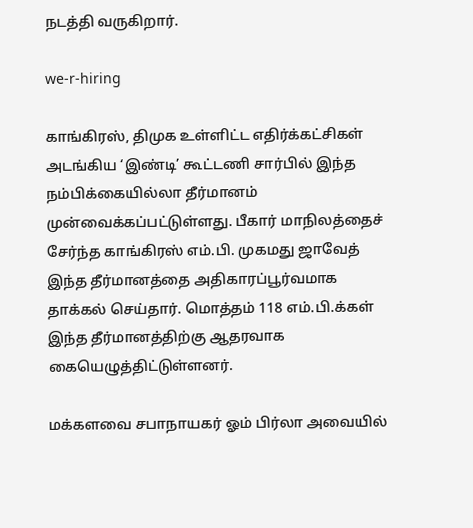நடத்தி வருகிறார்.

we-r-hiring

காங்கிரஸ், திமுக உள்ளிட்ட எதிர்க்கட்சிகள் அடங்கிய ‘இண்டி’ கூட்டணி சார்பில் இந்த நம்பிக்கையில்லா தீர்மானம் முன்வைக்கப்பட்டுள்ளது. பீகார் மாநிலத்தைச் சேர்ந்த காங்கிரஸ் எம்.பி. முகமது ஜாவேத் இந்த தீர்மானத்தை அதிகாரப்பூர்வமாக தாக்கல் செய்தார். மொத்தம் 118 எம்.பி.க்கள் இந்த தீர்மானத்திற்கு ஆதரவாக கையெழுத்திட்டுள்ளனர்.

மக்களவை சபாநாயகர் ஓம் பிர்லா அவையில்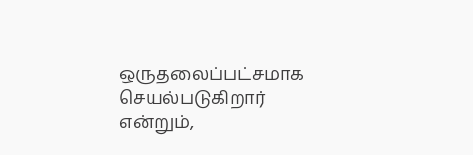ஒருதலைப்பட்சமாக செயல்படுகிறார் என்றும்,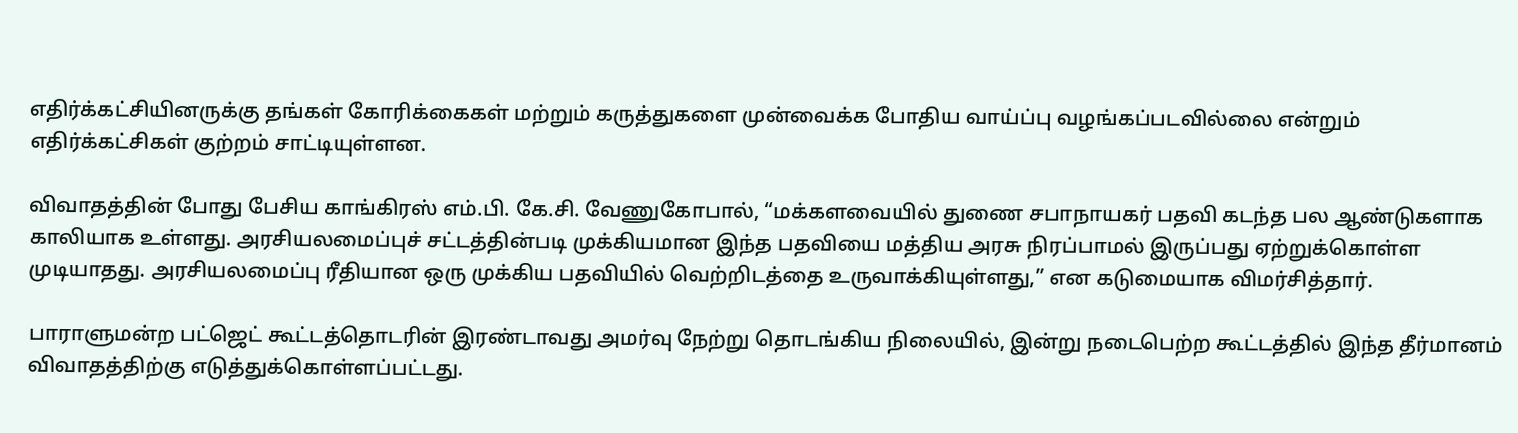எதிர்க்கட்சியினருக்கு தங்கள் கோரிக்கைகள் மற்றும் கருத்துகளை முன்வைக்க போதிய வாய்ப்பு வழங்கப்படவில்லை என்றும் எதிர்க்கட்சிகள் குற்றம் சாட்டியுள்ளன.

விவாதத்தின் போது பேசிய காங்கிரஸ் எம்.பி. கே.சி. வேணுகோபால், “மக்களவையில் துணை சபாநாயகர் பதவி கடந்த பல ஆண்டுகளாக காலியாக உள்ளது. அரசியலமைப்புச் சட்டத்தின்படி முக்கியமான இந்த பதவியை மத்திய அரசு நிரப்பாமல் இருப்பது ஏற்றுக்கொள்ள முடியாதது. அரசியலமைப்பு ரீதியான ஒரு முக்கிய பதவியில் வெற்றிடத்தை உருவாக்கியுள்ளது,” என கடுமையாக விமர்சித்தார்.

பாராளுமன்ற பட்ஜெட் கூட்டத்தொடரின் இரண்டாவது அமர்வு நேற்று தொடங்கிய நிலையில், இன்று நடைபெற்ற கூட்டத்தில் இந்த தீர்மானம் விவாதத்திற்கு எடுத்துக்கொள்ளப்பட்டது.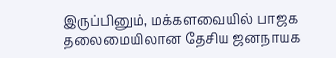இருப்பினும், மக்களவையில் பாஜக தலைமையிலான தேசிய ஜனநாயக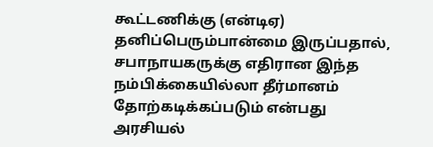கூட்டணிக்கு (என்டிஏ) தனிப்பெரும்பான்மை இருப்பதால், சபாநாயகருக்கு எதிரான இந்த நம்பிக்கையில்லா தீர்மானம் தோற்கடிக்கப்படும் என்பது அரசியல்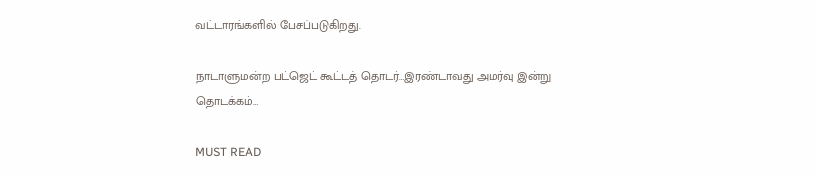வட்டாரங்களில் பேசப்படுகிறது.

நாடாளுமன்ற பட்ஜெட் கூட்டத் தொடர்…இரண்டாவது அமர்வு இன்று தொடக்கம்…

MUST READ